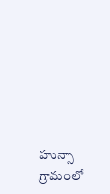హున్సా గ్రామంలో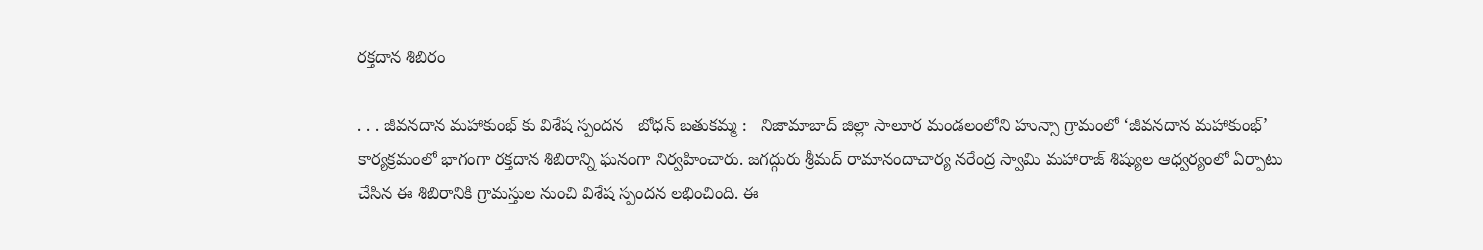రక్తదాన శిబిరం

. . . జీవనదాన మహాకుంభ్ కు విశేష స్పందన   బోధన్ బతుకమ్మ :   నిజామాబాద్ జిల్లా సాలూర మండలంలోని హున్సా గ్రామంలో ‘జీవనదాన మహాకుంభ్’ కార్యక్రమంలో భాగంగా రక్తదాన శిబిరాన్ని ఘనంగా నిర్వహించారు. జగద్గురు శ్రీమద్ రామానందాచార్య నరేంద్ర స్వామి మహారాజ్ శిష్యుల ఆధ్వర్యంలో ఏర్పాటు చేసిన ఈ శిబిరానికి గ్రామస్తుల నుంచి విశేష స్పందన లభించింది. ఈ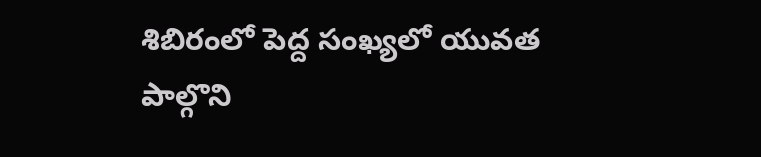శిబిరంలో పెద్ద సంఖ్యలో యువత పాల్గొని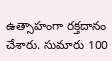ఉత్సాహంగా రక్తదానం చేశారు. సుమారు 100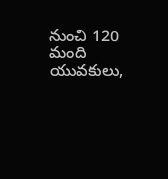నుంచి 120 మంది యువకులు,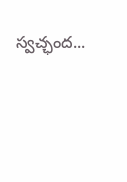స్వచ్ఛంద...